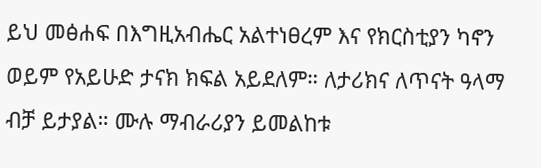ይህ መፅሐፍ በእግዚአብሔር አልተነፀረም እና የክርስቲያን ካኖን ወይም የአይሁድ ታናክ ክፍል አይደለም። ለታሪክና ለጥናት ዓላማ ብቻ ይታያል። ሙሉ ማብራሪያን ይመልከቱ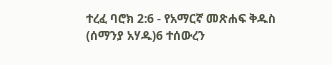ተረፈ ባሮክ 2:6 - የአማርኛ መጽሐፍ ቅዱስ (ሰማንያ አሃዱ)6 ተሰውረን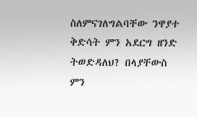ስለምናገለግልባቸው ንዋያተ ቅድሳት ምን አደርግ ዘንድ ትወድዳለህ? በላያቸውስ ምን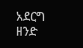አደርግ ዘንድ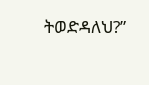ትወድዳለህ?”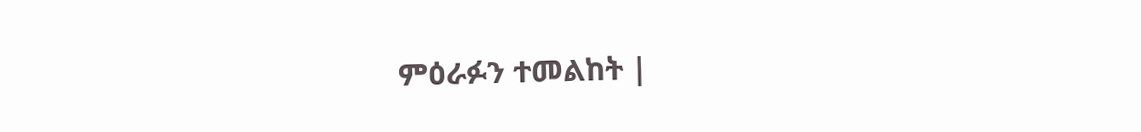ምዕራፉን ተመልከት |